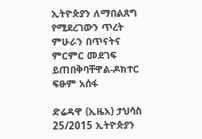ኢትዮጵያን ለማበልጸግ የሚደረገውን ጥረት ምሁራን በጥናትና ምርምር መደገፍ ይጠበቅባቸዋል-ዶክተር ፍፁም አሰፋ

ድሬዳዋ (ኢዜአ) ታህሳስ 25/2015 ኢትዮጵያን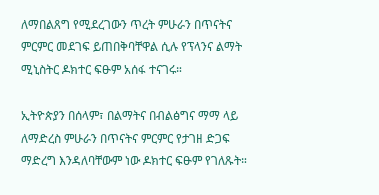ለማበልጸግ የሚደረገውን ጥረት ምሁራን በጥናትና ምርምር መደገፍ ይጠበቅባቸዋል ሲሉ የፕላንና ልማት ሚኒስትር ዶክተር ፍፁም አሰፋ ተናገሩ።

ኢትዮጵያን በሰላም፣ በልማትና በብልፅግና ማማ ላይ ለማድረስ ምሁራን በጥናትና ምርምር የታገዘ ድጋፍ ማድረግ እንዳለባቸውም ነው ዶክተር ፍፁም የገለጹት።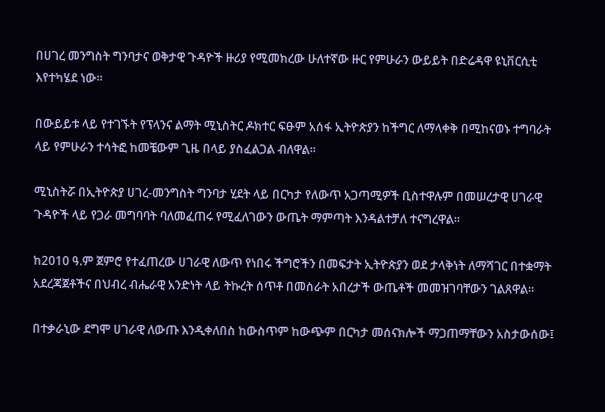በሀገረ መንግስት ግንባታና ወቅታዊ ጉዳዮች ዙሪያ የሚመክረው ሁለተኛው ዙር የምሁራን ውይይት በድሬዳዋ ዩኒቨርሲቲ እየተካሄደ ነው።

በውይይቱ ላይ የተገኙት የፕላንና ልማት ሚኒስትር ዶክተር ፍፁም አሰፋ ኢትዮጵያን ከችግር ለማላቀቅ በሚከናወኑ ተግባራት ላይ የምሁራን ተሳትፎ ከመቼውም ጊዜ በላይ ያስፈልጋል ብለዋል።

ሚኒስትሯ በኢትዮጵያ ሀገረ-መንግስት ግንባታ ሂደት ላይ በርካታ የለውጥ አጋጣሚዎች ቢስተዋሉም በመሠረታዊ ሀገራዊ ጉዳዮች ላይ የጋራ መግባባት ባለመፈጠሩ የሚፈለገውን ውጤት ማምጣት እንዳልተቻለ ተናግረዋል።

ከ2010 ዓ.ም ጀምሮ የተፈጠረው ሀገራዊ ለውጥ የነበሩ ችግሮችን በመፍታት ኢትዮጵያን ወደ ታላቅነት ለማሻገር በተቋማት አደረጃጀቶችና በህብረ ብሔራዊ አንድነት ላይ ትኩረት ሰጥቶ በመስራት አበረታች ውጤቶች መመዝገባቸውን ገልጸዋል።

በተቃራኒው ደግሞ ሀገራዊ ለውጡ እንዲቀለበስ ከውስጥም ከውጭም በርካታ መሰናክሎች ማጋጠማቸውን አስታውሰው፤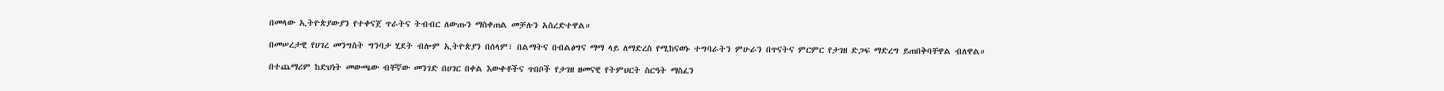በመላው ኢትዮጵያውያን የተቀናጀ ጥራትና ትብብር ለውጡን ማስቀጠል መቻሉን አስረድተዋል።

በመሠረታዊ የሀገረ መንግስት ግንባታ ሂደት ብሎም ኢትዮጵያን በሰላም፣ በልማትና በብልፅግና ማማ ላይ ለማድረስ የሚከናወኑ ተግባራትን ምሁራን በጥናትና ምርምር የታገዘ ድጋፍ ማድረግ ይጠበቅባቸዋል ብለዋል።

በተጨማሪም ከድህነት መውጫው ብቸኛው መንገድ በሀገር በቀል እውቀቶችና ጥበቦች የታገዘ ዘመናዊ የትምህርት ስርዓት ማስፈን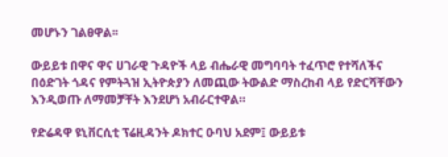መሆኑን ገልፀዋል፡፡

ውይይቱ በዋና ዋና ሀገራዊ ጉዳዮች ላይ ብሔራዊ መግባባት ተፈጥሮ የተሻለችና በዕድገት ጎዳና የምትጓዝ ኢትዮጵያን ለመጪው ትውልድ ማስረከብ ላይ የድርሻቸውን እንዲወጡ ለማመቻቸት እንደሆነ አብራርተዋል።

የድሬዳዋ ዩኒቨርሲቲ ፕሬዚዳንት ዶክተር ዑባህ አደም፤ ውይይቱ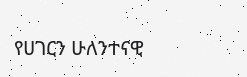የሀገርን ሁለንተናዊ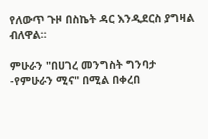የለውጥ ጉዞ በስኬት ዳር እንዲደርስ ያግዛል ብለዋል።

ምሁራን "በሀገረ መንግስት ግንባታ -የምሁራን ሚና" በሚል በቀረበ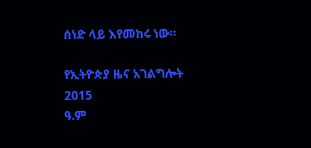ሰነድ ላይ እየመከሩ ነው።

የኢትዮጵያ ዜና አገልግሎት
2015
ዓ.ም